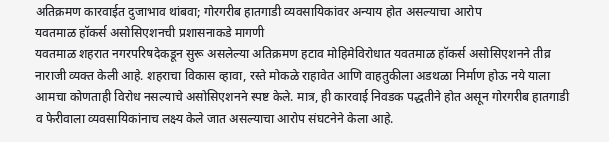अतिक्रमण कारवाईत दुजाभाव थांबवा; गोरगरीब हातगाडी व्यवसायिकांवर अन्याय होत असल्याचा आरोप
यवतमाळ हॉकर्स असोसिएशनची प्रशासनाकडे मागणी
यवतमाळ शहरात नगरपरिषदेकडून सुरू असलेल्या अतिक्रमण हटाव मोहिमेविरोधात यवतमाळ हॉकर्स असोसिएशनने तीव्र नाराजी व्यक्त केली आहे. शहराचा विकास व्हावा, रस्ते मोकळे राहावेत आणि वाहतुकीला अडथळा निर्माण होऊ नये याला आमचा कोणताही विरोध नसल्याचे असोसिएशनने स्पष्ट केले. मात्र, ही कारवाई निवडक पद्धतीने होत असून गोरगरीब हातगाडी व फेरीवाला व्यवसायिकांनाच लक्ष्य केले जात असल्याचा आरोप संघटनेने केला आहे.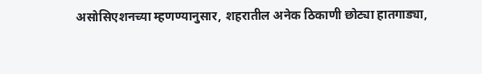असोसिएशनच्या म्हणण्यानुसार, शहरातील अनेक ठिकाणी छोट्या हातगाड्या,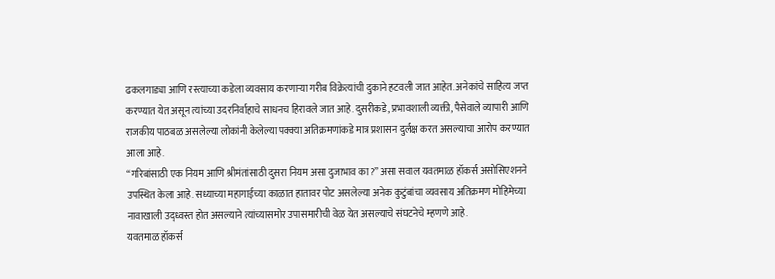ढकलगाड्या आणि रस्त्याच्या कडेला व्यवसाय करणाऱ्या गरीब विक्रेत्यांची दुकाने हटवली जात आहेत. अनेकांचे साहित्य जप्त करण्यात येत असून त्यांच्या उदरनिर्वाहाचे साधनच हिरावले जात आहे. दुसरीकडे, प्रभावशाली व्यक्ती, पैसेवाले व्यापारी आणि राजकीय पाठबळ असलेल्या लोकांनी केलेल्या पक्क्या अतिक्रमणांकडे मात्र प्रशासन दुर्लक्ष करत असल्याचा आरोप करण्यात आला आहे.
“गरिबांसाठी एक नियम आणि श्रीमंतांसाठी दुसरा नियम असा दुजाभाव का?” असा सवाल यवतमाळ हॉकर्स असोसिएशनने उपस्थित केला आहे. सध्याच्या महागाईच्या काळात हातावर पोट असलेल्या अनेक कुटुंबांचा व्यवसाय अतिक्रमण मोहिमेच्या नावाखाली उद्ध्वस्त होत असल्याने त्यांच्यासमोर उपासमारीची वेळ येत असल्याचे संघटनेचे म्हणणे आहे.
यवतमाळ हॉकर्स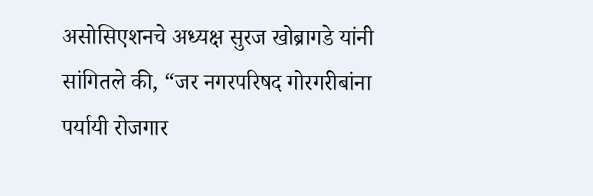असोसिएशनचे अध्यक्ष सुरज खोब्रागडे यांनी सांगितले की, “जर नगरपरिषद गोरगरीबांना पर्यायी रोजगार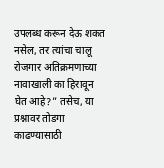उपलब्ध करून देऊ शकत नसेल, तर त्यांचा चालू रोजगार अतिक्रमणाच्या नावाखाली का हिरावून घेत आहे?” तसेच, या प्रश्नावर तोडगा काढण्यासाठी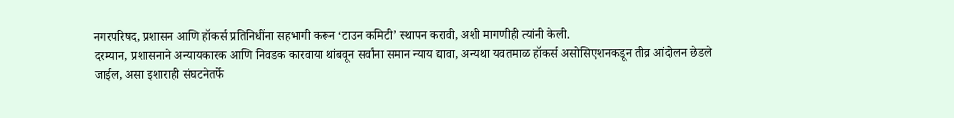नगरपरिषद, प्रशासन आणि हॉकर्स प्रतिनिधींना सहभागी करून ‘टाउन कमिटी’ स्थापन करावी, अशी मागणीही त्यांनी केली.
दरम्यान, प्रशासनाने अन्यायकारक आणि निवडक कारवाया थांबवून सर्वांना समान न्याय द्यावा, अन्यथा यवतमाळ हॉकर्स असोसिएशनकडून तीव्र आंदोलन छेडले जाईल, असा इशाराही संघटनेतर्फे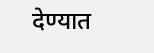देण्यात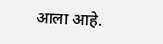आला आहे.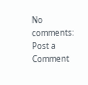No comments:
Post a Comment